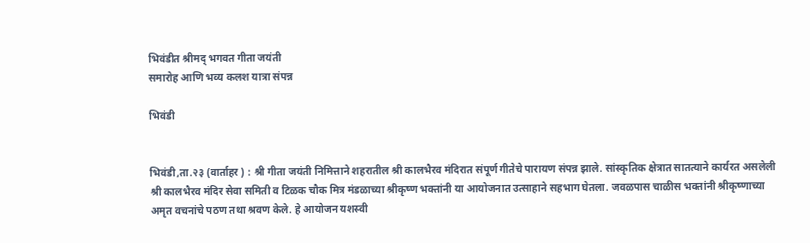भिवंडीत श्रीमद् भगवत गीता जयंती
समारोह आणि भव्य कलश यात्रा संपन्न

भिवंडी


भिवंडी,ता.२३ (वार्ताहर ) : श्री गीता जयंती निमित्ताने शहरातील श्री कालभैरव मंदिरात संपूर्ण गीतेचे पारायण संपन्न झाले. सांस्कृतिक क्षेत्रात सातत्याने कार्यरत असलेली श्री कालभैरव मंदिर सेवा समिती व टिळक चौक मित्र मंडळाच्या श्रीकृष्ण भक्तांनी या आयोजनात उत्साहाने सहभाग घेतला. जवळपास चाळीस भक्तांनी श्रीकृष्णाच्या अमृत वचनांचे पठण तथा श्रवण केले. हे आयोजन यशस्वी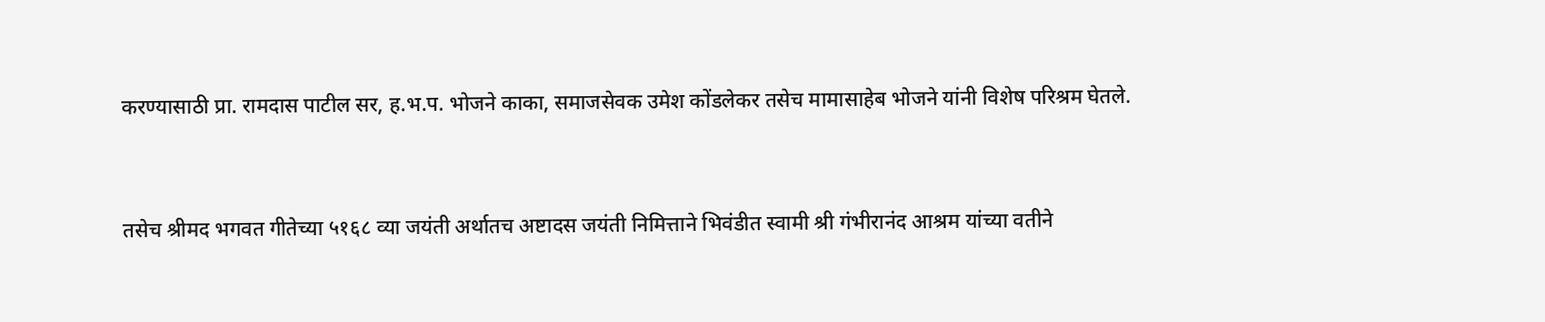करण्यासाठी प्रा. रामदास पाटील सर, ह.भ.प. भोजने काका, समाजसेवक उमेश कोंडलेकर तसेच मामासाहेब भोजने यांनी विशेष परिश्रम घेतले.


तसेच श्रीमद भगवत गीतेच्या ५१६८ व्या जयंती अर्थातच अष्टादस जयंती निमित्ताने भिवंडीत स्वामी श्री गंभीरानंद आश्रम यांच्या वतीने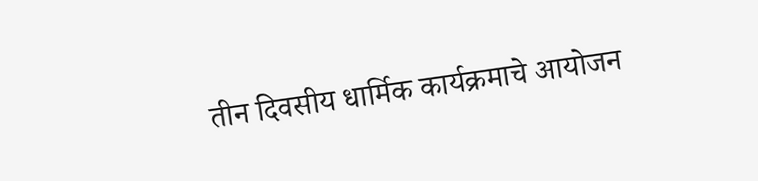तीन दिवसीय धार्मिक कार्यक्रमाचे आयोजन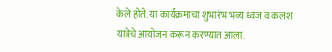केले होते. या कार्यक्रमाचा शुभारंभ भव्य ध्वज व कलश यात्रेचे आयोजन करून करण्यात आला.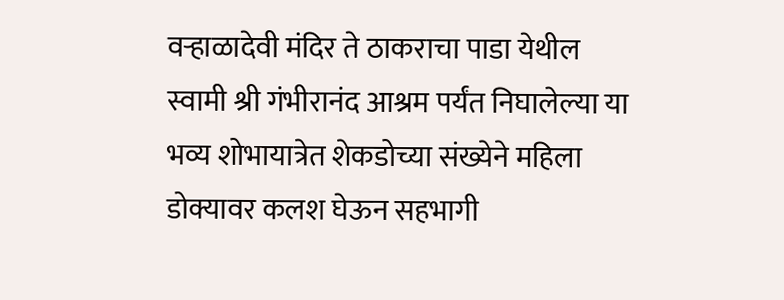वऱ्हाळादेवी मंदिर ते ठाकराचा पाडा येथील स्वामी श्री गंभीरानंद आश्रम पर्यंत निघालेल्या या भव्य शोभायात्रेत शेकडोच्या संख्येने महिला डोक्यावर कलश घेऊन सहभागी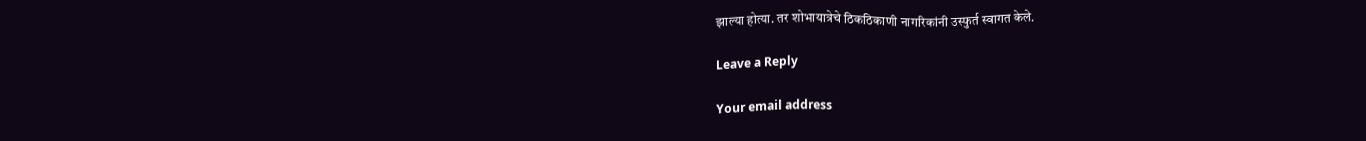झाल्या होत्या. तर शोभायात्रेचे ठिकठिकाणी नागरिकांनी उस्फुर्त स्वागत केले.

Leave a Reply

Your email address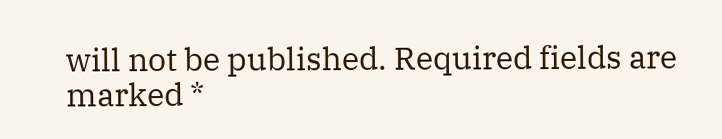will not be published. Required fields are marked *